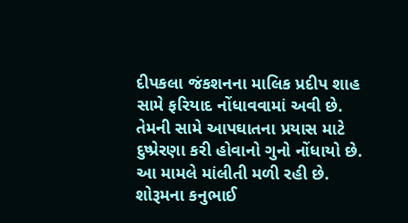દીપકલા જંકશનના માલિક પ્રદીપ શાહ સામે ફરિયાદ નોંધાવવામાં અવી છે. તેમની સામે આપઘાતના પ્રયાસ માટે દુષ્પ્રેરણા કરી હોવાનો ગુનો નોંધાયો છે. આ મામલે માંલીતી મળી રહી છે. શોરૂમના કનુભાઈ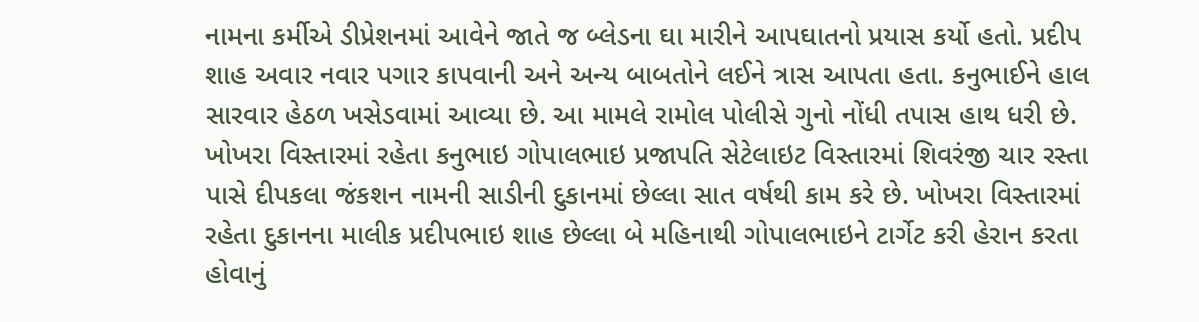નામના કર્મીએ ડીપ્રેશનમાં આવેને જાતે જ બ્લેડના ઘા મારીને આપઘાતનો પ્રયાસ કર્યો હતો. પ્રદીપ શાહ અવાર નવાર પગાર કાપવાની અને અન્ય બાબતોને લઈને ત્રાસ આપતા હતા. કનુભાઈને હાલ સારવાર હેઠળ ખસેડવામાં આવ્યા છે. આ મામલે રામોલ પોલીસે ગુનો નોંધી તપાસ હાથ ધરી છે.
ખોખરા વિસ્તારમાં રહેતા કનુભાઇ ગોપાલભાઇ પ્રજાપતિ સેટેલાઇટ વિસ્તારમાં શિવરંજી ચાર રસ્તા પાસે દીપકલા જંકશન નામની સાડીની દુકાનમાં છેલ્લા સાત વર્ષથી કામ કરે છે. ખોખરા વિસ્તારમાં રહેતા દુકાનના માલીક પ્રદીપભાઇ શાહ છેલ્લા બે મહિનાથી ગોપાલભાઇને ટાર્ગેટ કરી હેરાન કરતા હોવાનું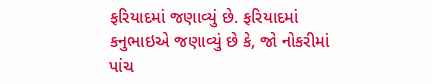ફરિયાદમાં જણાવ્યું છે. ફરિયાદમાં કનુભાઇએ જણાવ્યું છે કે, જો નોકરીમાં પાંચ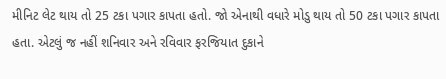મીનિટ લેટ થાય તો 25 ટકા પગાર કાપતા હતો. જો એનાથી વધારે મોડુ થાય તો 50 ટકા પગાર કાપતા હતા. એટલું જ નહીં શનિવાર અને રવિવાર ફરજિયાત દુકાને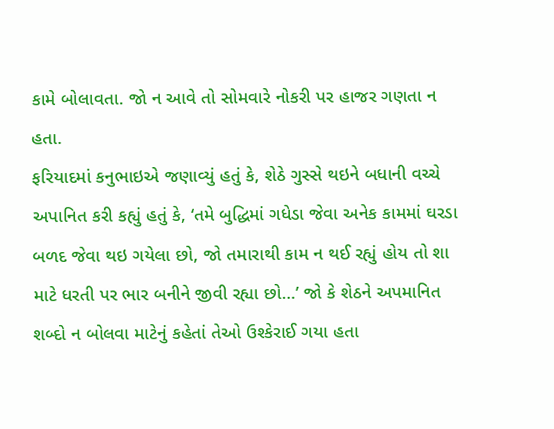કામે બોલાવતા. જો ન આવે તો સોમવારે નોકરી પર હાજર ગણતા ન હતા.
ફરિયાદમાં કનુભાઇએ જણાવ્યું હતું કે, શેઠે ગુસ્સે થઇને બધાની વચ્ચે અપાનિત કરી કહ્યું હતું કે, ‘તમે બુદ્ધિમાં ગધેડા જેવા અનેક કામમાં ઘરડા બળદ જેવા થઇ ગયેલા છો, જો તમારાથી કામ ન થઈ રહ્યું હોય તો શા માટે ધરતી પર ભાર બનીને જીવી રહ્યા છો…’ જો કે શેઠને અપમાનિત શબ્દો ન બોલવા માટેનું કહેતાં તેઓ ઉશ્કેરાઈ ગયા હતા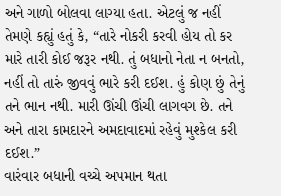અને ગાળો બોલવા લાગ્યા હતા. એટલું જ નહીં તેમણે કહ્યું હતું કે, “તારે નોકરી કરવી હોય તો કર મારે તારી કોઈ જરૂર નથી. તું બધાનો નેતા ન બનતો, નહીં તો તારું જીવવું ભારે કરી દઈશ. હું કોણ છું તેનું તને ભાન નથી. મારી ઊંચી ઊંચી લાગવગ છે. તને અને તારા કામદારને અમદાવાદમાં રહેવું મુશ્કેલ કરી દઈશ.”
વારંવાર બધાની વચ્ચે અપમાન થતા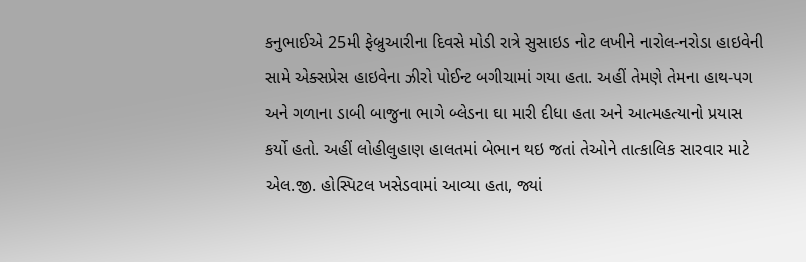કનુભાઈએ 25મી ફેબ્રુઆરીના દિવસે મોડી રાત્રે સુસાઇડ નોટ લખીને નારોલ-નરોડા હાઇવેની સામે એક્સપ્રેસ હાઇવેના ઝીરો પોઈન્ટ બગીચામાં ગયા હતા. અહીં તેમણે તેમના હાથ-પગ અને ગળાના ડાબી બાજુના ભાગે બ્લેડના ઘા મારી દીધા હતા અને આત્મહત્યાનો પ્રયાસ કર્યો હતો. અહીં લોહીલુહાણ હાલતમાં બેભાન થઇ જતાં તેઓને તાત્કાલિક સારવાર માટે એલ.જી. હોસ્પિટલ ખસેડવામાં આવ્યા હતા, જ્યાં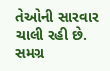તેઓની સારવાર ચાલી રહી છે. સમગ્ર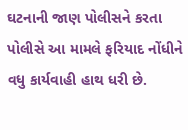ઘટનાની જાણ પોલીસને કરતા પોલીસે આ મામલે ફરિયાદ નોંધીને વધુ કાર્યવાહી હાથ ધરી છે.